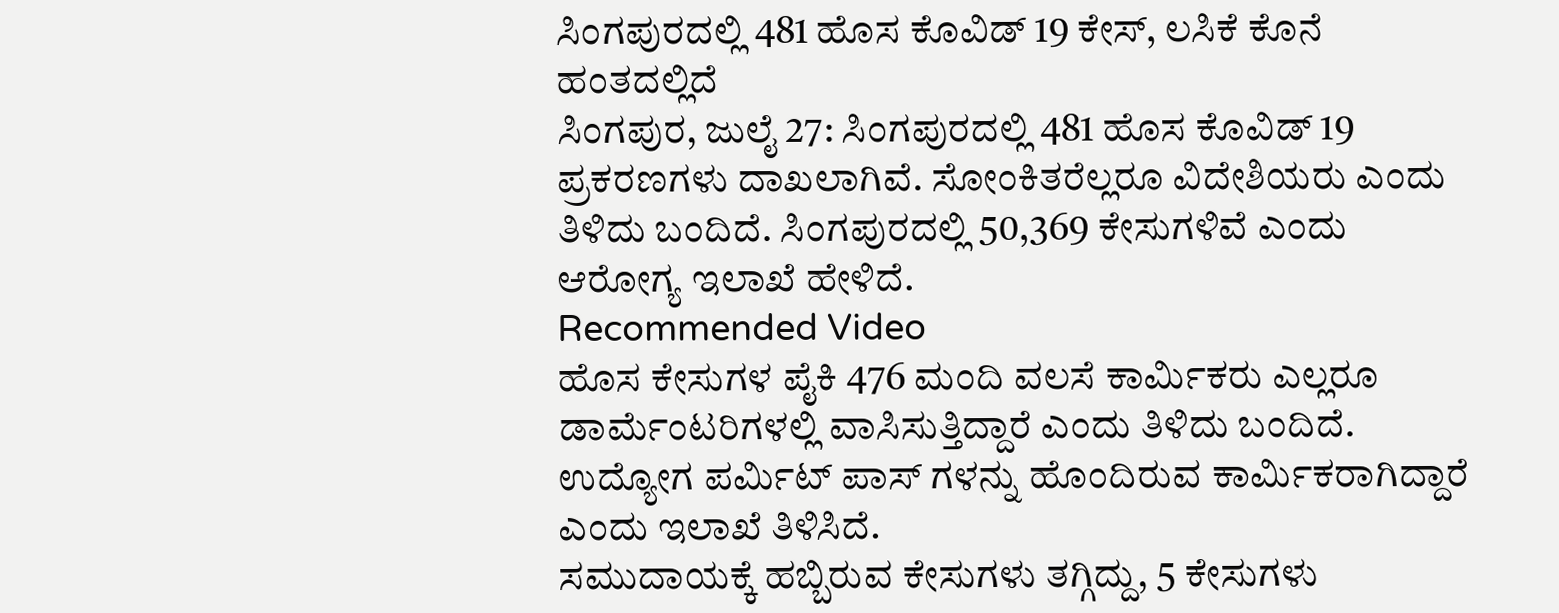ಸಿಂಗಪುರದಲ್ಲಿ 481 ಹೊಸ ಕೊವಿಡ್ 19 ಕೇಸ್, ಲಸಿಕೆ ಕೊನೆ ಹಂತದಲ್ಲಿದೆ
ಸಿಂಗಪುರ, ಜುಲೈ 27: ಸಿಂಗಪುರದಲ್ಲಿ 481 ಹೊಸ ಕೊವಿಡ್ 19 ಪ್ರಕರಣಗಳು ದಾಖಲಾಗಿವೆ. ಸೋಂಕಿತರೆಲ್ಲರೂ ವಿದೇಶಿಯರು ಎಂದು ತಿಳಿದು ಬಂದಿದೆ. ಸಿಂಗಪುರದಲ್ಲಿ 50,369 ಕೇಸುಗಳಿವೆ ಎಂದು ಆರೋಗ್ಯ ಇಲಾಖೆ ಹೇಳಿದೆ.
Recommended Video
ಹೊಸ ಕೇಸುಗಳ ಪೈಕಿ 476 ಮಂದಿ ವಲಸೆ ಕಾರ್ಮಿಕರು ಎಲ್ಲರೂ ಡಾರ್ಮೆಂಟರಿಗಳಲ್ಲಿ ವಾಸಿಸುತ್ತಿದ್ದಾರೆ ಎಂದು ತಿಳಿದು ಬಂದಿದೆ. ಉದ್ಯೋಗ ಪರ್ಮಿಟ್ ಪಾಸ್ ಗಳನ್ನು ಹೊಂದಿರುವ ಕಾರ್ಮಿಕರಾಗಿದ್ದಾರೆ ಎಂದು ಇಲಾಖೆ ತಿಳಿಸಿದೆ.
ಸಮುದಾಯಕ್ಕೆ ಹಬ್ಬಿರುವ ಕೇಸುಗಳು ತಗ್ಗಿದ್ದು, 5 ಕೇಸುಗಳು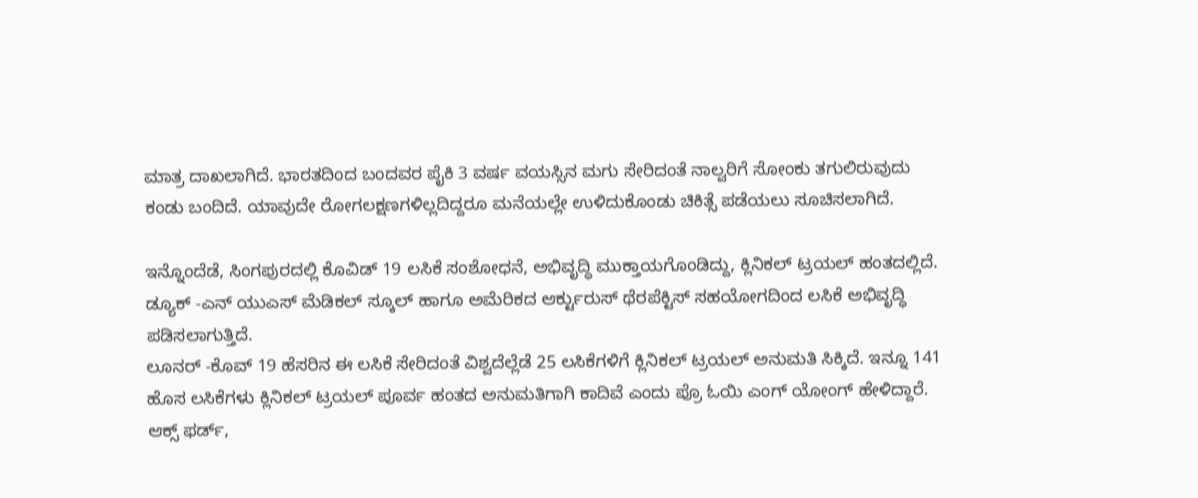ಮಾತ್ರ ದಾಖಲಾಗಿದೆ. ಭಾರತದಿಂದ ಬಂದವರ ಪೈಕಿ 3 ವರ್ಷ ವಯಸ್ಸಿನ ಮಗು ಸೇರಿದಂತೆ ನಾಲ್ವರಿಗೆ ಸೋಂಕು ತಗುಲಿರುವುದು ಕಂಡು ಬಂದಿದೆ. ಯಾವುದೇ ರೋಗಲಕ್ಷಣಗಳಿಲ್ಲದಿದ್ದರೂ ಮನೆಯಲ್ಲೇ ಉಳಿದುಕೊಂಡು ಚಿಕಿತ್ಸೆ ಪಡೆಯಲು ಸೂಚಿಸಲಾಗಿದೆ.

ಇನ್ನೊಂದೆಡೆ, ಸಿಂಗಪುರದಲ್ಲಿ ಕೊವಿಡ್ 19 ಲಸಿಕೆ ಸಂಶೋಧನೆ, ಅಭಿವೃದ್ಧಿ ಮುಕ್ತಾಯಗೊಂಡಿದ್ದು, ಕ್ಲಿನಿಕಲ್ ಟ್ರಯಲ್ ಹಂತದಲ್ಲಿದೆ. ಡ್ಯೂಕ್ -ಎನ್ ಯುಎಸ್ ಮೆಡಿಕಲ್ ಸ್ಕೂಲ್ ಹಾಗೂ ಅಮೆರಿಕದ ಆರ್ಕ್ಟುರುಸ್ ಥೆರಪೆಕ್ಟಿಸ್ ಸಹಯೋಗದಿಂದ ಲಸಿಕೆ ಅಭಿವೃದ್ಧಿ ಪಡಿಸಲಾಗುತ್ತಿದೆ.
ಲೂನರ್ -ಕೊವ್ 19 ಹೆಸರಿನ ಈ ಲಸಿಕೆ ಸೇರಿದಂತೆ ವಿಶ್ವದೆಲ್ಲೆಡೆ 25 ಲಸಿಕೆಗಳಿಗೆ ಕ್ಲಿನಿಕಲ್ ಟ್ರಯಲ್ ಅನುಮತಿ ಸಿಕ್ಕಿದೆ. ಇನ್ನೂ 141 ಹೊಸ ಲಸಿಕೆಗಳು ಕ್ಲಿನಿಕಲ್ ಟ್ರಯಲ್ ಪೂರ್ವ ಹಂತದ ಅನುಮತಿಗಾಗಿ ಕಾದಿವೆ ಎಂದು ಪ್ರೊ ಓಯಿ ಎಂಗ್ ಯೋಂಗ್ ಹೇಳಿದ್ದಾರೆ.
ಆಕ್ಸ್ ಫರ್ಡ್,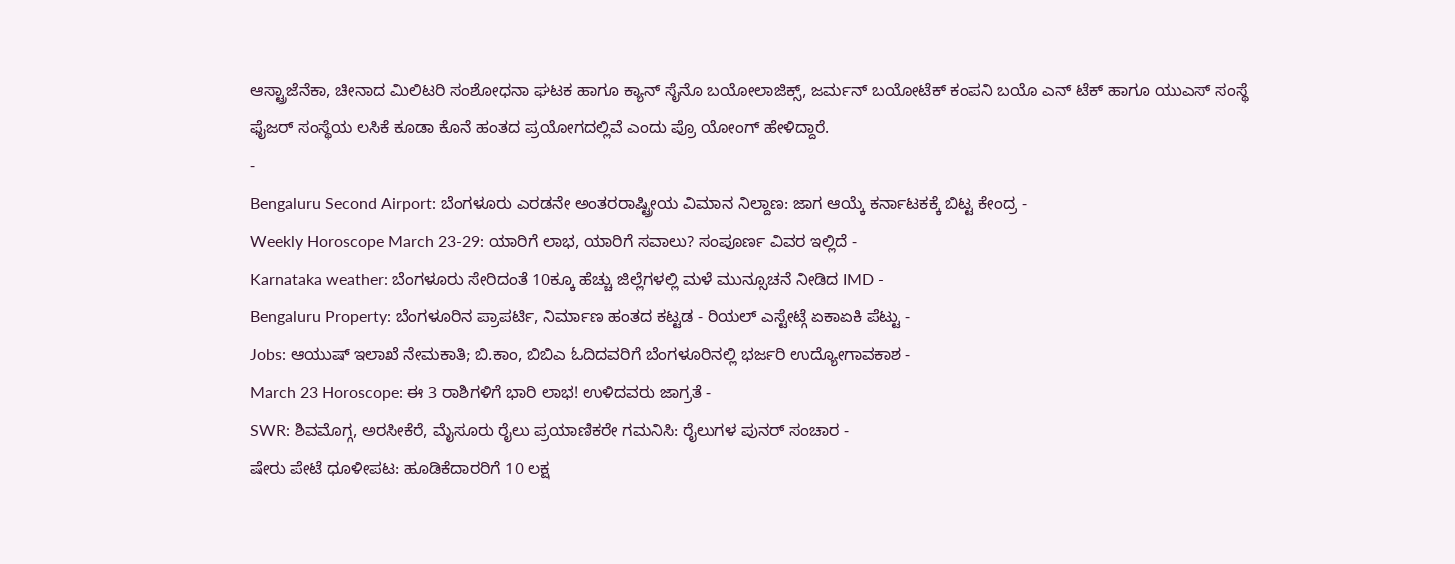ಆಸ್ಟ್ರಾಜೆನೆಕಾ, ಚೀನಾದ ಮಿಲಿಟರಿ ಸಂಶೋಧನಾ ಘಟಕ ಹಾಗೂ ಕ್ಯಾನ್ ಸೈನೊ ಬಯೋಲಾಜಿಕ್ಸ್, ಜರ್ಮನ್ ಬಯೋಟೆಕ್ ಕಂಪನಿ ಬಯೊ ಎನ್ ಟೆಕ್ ಹಾಗೂ ಯುಎಸ್ ಸಂಸ್ಥೆ ಫೈಜರ್ ಸಂಸ್ಥೆಯ ಲಸಿಕೆ ಕೂಡಾ ಕೊನೆ ಹಂತದ ಪ್ರಯೋಗದಲ್ಲಿವೆ ಎಂದು ಪ್ರೊ ಯೋಂಗ್ ಹೇಳಿದ್ದಾರೆ.
-
Bengaluru Second Airport: ಬೆಂಗಳೂರು ಎರಡನೇ ಅಂತರರಾಷ್ಟ್ರೀಯ ವಿಮಾನ ನಿಲ್ದಾಣ: ಜಾಗ ಆಯ್ಕೆ ಕರ್ನಾಟಕಕ್ಕೆ ಬಿಟ್ಟ ಕೇಂದ್ರ -
Weekly Horoscope March 23-29: ಯಾರಿಗೆ ಲಾಭ, ಯಾರಿಗೆ ಸವಾಲು? ಸಂಪೂರ್ಣ ವಿವರ ಇಲ್ಲಿದೆ -
Karnataka weather: ಬೆಂಗಳೂರು ಸೇರಿದಂತೆ 10ಕ್ಕೂ ಹೆಚ್ಚು ಜಿಲ್ಲೆಗಳಲ್ಲಿ ಮಳೆ ಮುನ್ಸೂಚನೆ ನೀಡಿದ IMD -
Bengaluru Property: ಬೆಂಗಳೂರಿನ ಪ್ರಾಪರ್ಟಿ, ನಿರ್ಮಾಣ ಹಂತದ ಕಟ್ಟಡ - ರಿಯಲ್ ಎಸ್ಟೇಟ್ಗೆ ಏಕಾಏಕಿ ಪೆಟ್ಟು -
Jobs: ಆಯುಷ್ ಇಲಾಖೆ ನೇಮಕಾತಿ; ಬಿ.ಕಾಂ, ಬಿಬಿಎ ಓದಿದವರಿಗೆ ಬೆಂಗಳೂರಿನಲ್ಲಿ ಭರ್ಜರಿ ಉದ್ಯೋಗಾವಕಾಶ -
March 23 Horoscope: ಈ 3 ರಾಶಿಗಳಿಗೆ ಭಾರಿ ಲಾಭ! ಉಳಿದವರು ಜಾಗ್ರತೆ -
SWR: ಶಿವಮೊಗ್ಗ, ಅರಸೀಕೆರೆ, ಮೈಸೂರು ರೈಲು ಪ್ರಯಾಣಿಕರೇ ಗಮನಿಸಿ: ರೈಲುಗಳ ಪುನರ್ ಸಂಚಾರ -
ಷೇರು ಪೇಟೆ ಧೂಳೀಪಟ: ಹೂಡಿಕೆದಾರರಿಗೆ 10 ಲಕ್ಷ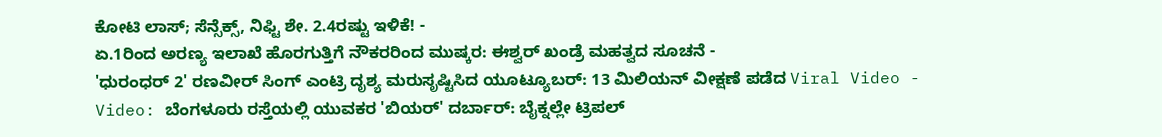ಕೋಟಿ ಲಾಸ್; ಸೆನ್ಸೆಕ್ಸ್, ನಿಫ್ಟಿ ಶೇ. 2.4ರಷ್ಟು ಇಳಿಕೆ! -
ಏ.1ರಿಂದ ಅರಣ್ಯ ಇಲಾಖೆ ಹೊರಗುತ್ತಿಗೆ ನೌಕರರಿಂದ ಮುಷ್ಕರ: ಈಶ್ವರ್ ಖಂಡ್ರೆ ಮಹತ್ವದ ಸೂಚನೆ -
'ಧುರಂಧರ್ 2' ರಣವೀರ್ ಸಿಂಗ್ ಎಂಟ್ರಿ ದೃಶ್ಯ ಮರುಸೃಷ್ಟಿಸಿದ ಯೂಟ್ಯೂಬರ್: 13 ಮಿಲಿಯನ್ ವೀಕ್ಷಣೆ ಪಡೆದ Viral Video -
Video: ಬೆಂಗಳೂರು ರಸ್ತೆಯಲ್ಲಿ ಯುವಕರ 'ಬಿಯರ್' ದರ್ಬಾರ್: ಬೈಕ್ನಲ್ಲೇ ಟ್ರಿಪಲ್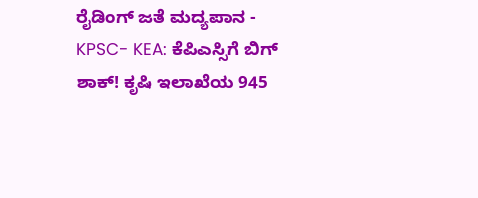ರೈಡಿಂಗ್ ಜತೆ ಮದ್ಯಪಾನ -
KPSC- KEA: ಕೆಪಿಎಸ್ಸಿಗೆ ಬಿಗ್ ಶಾಕ್! ಕೃಷಿ ಇಲಾಖೆಯ 945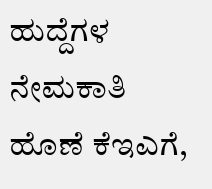ಹುದ್ದೆಗಳ ನೇಮಕಾತಿ ಹೊಣೆ ಕೆಇಎಗೆ,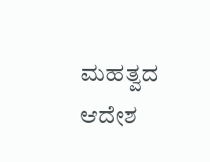ಮಹತ್ವದ ಆದೇಶ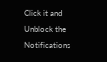Click it and Unblock the Notifications